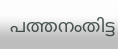പത്തനംതിട്ട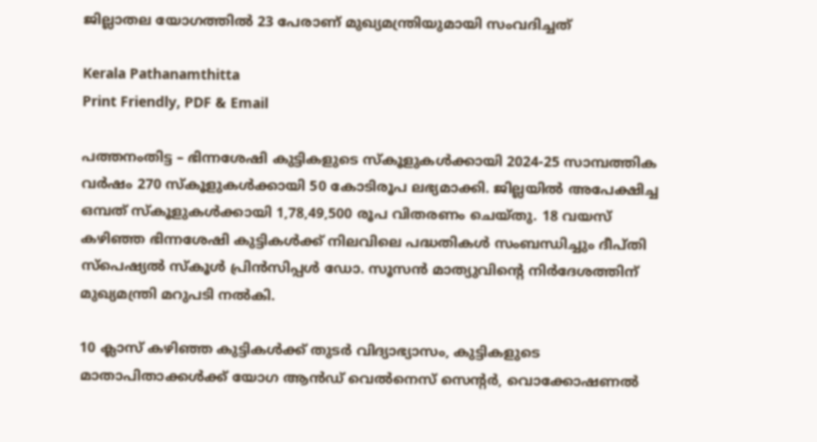ജില്ലാതല യോഗത്തിൽ 23 പേരാണ് മുഖ്യമന്ത്രിയുമായി സംവദിച്ചത്

Kerala Pathanamthitta
Print Friendly, PDF & Email

പത്തനംതിട്ട – ഭിന്നശേഷി കുട്ടികളുടെ സ്‌കൂളുകൾക്കായി 2024-25 സാമ്പത്തിക വർഷം 270 സ്‌കൂളുകൾക്കായി 50 കോടിരൂപ ലഭ്യമാക്കി. ജില്ലയിൽ അപേക്ഷിച്ച ഒമ്പത് സ്‌കൂളുകൾക്കായി 1,78,49,500 രൂപ വിതരണം ചെയ്തു. 18 വയസ് കഴിഞ്ഞ ഭിന്നശേഷി കുട്ടികൾക്ക് നിലവിലെ പദ്ധതികൾ സംബന്ധിച്ചും ദീപ്തി സ്പെഷ്യൽ സ്‌കൂൾ പ്രിൻസിപ്പൾ ഡോ. സൂസൻ മാത്യുവിന്റെ നിർദേശത്തിന് മുഖ്യമന്ത്രി മറുപടി നൽകി.

10 ക്ലാസ് കഴിഞ്ഞ കുട്ടികൾക്ക് തുടർ വിദ്യാഭ്യാസം, കുട്ടികളുടെ മാതാപിതാക്കൾക്ക് യോഗ ആൻഡ് വെൽനെസ് സെന്റർ, വൊക്കോഷണൽ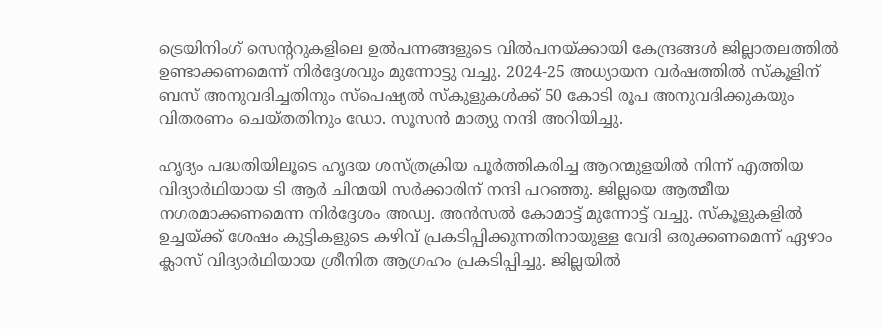ട്രെയിനിംഗ് സെന്ററുകളിലെ ഉൽപന്നങ്ങളുടെ വിൽപനയ്ക്കായി കേന്ദ്രങ്ങൾ ജില്ലാതലത്തിൽ ഉണ്ടാക്കണമെന്ന് നിർദ്ദേശവും മുന്നോട്ടു വച്ചു. 2024-25 അധ്യായന വർഷത്തിൽ സ്‌കൂളിന് ബസ് അനുവദിച്ചതിനും സ്പെഷ്യൽ സ്‌കുളുകൾക്ക് 50 കോടി രൂപ അനുവദിക്കുകയും വിതരണം ചെയ്തതിനും ഡോ. സൂസൻ മാത്യു നന്ദി അറിയിച്ചു.

ഹൃദ്യം പദ്ധതിയിലൂടെ ഹൃദയ ശസ്ത്രക്രിയ പൂർത്തികരിച്ച ആറന്മുളയിൽ നിന്ന് എത്തിയ വിദ്യാർഥിയായ ടി ആർ ചിന്മയി സർക്കാരിന് നന്ദി പറഞ്ഞു. ജില്ലയെ ആത്മീയ നഗരമാക്കണമെന്ന നിർദ്ദേശം അഡ്വ. അൻസൽ കോമാട്ട് മുന്നോട്ട് വച്ചു. സ്‌കൂളുകളിൽ ഉച്ചയ്ക്ക് ശേഷം കുട്ടികളുടെ കഴിവ് പ്രകടിപ്പിക്കുന്നതിനായുള്ള വേദി ഒരുക്കണമെന്ന് ഏഴാം ക്ലാസ് വിദ്യാർഥിയായ ശ്രീനിത ആഗ്രഹം പ്രകടിപ്പിച്ചു. ജില്ലയിൽ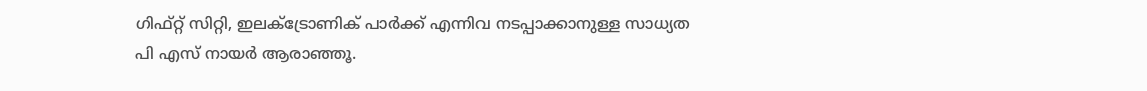ഗിഫ്റ്റ് സിറ്റി, ഇലക്ട്രോണിക് പാർക്ക് എന്നിവ നടപ്പാക്കാനുള്ള സാധ്യത പി എസ് നായർ ആരാഞ്ഞൂ.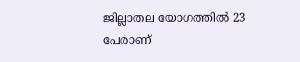ജില്ലാതല യോഗത്തിൽ 23 പേരാണ്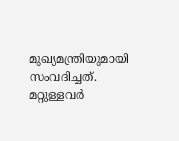മുഖ്യമന്ത്രിയുമായി സംവദിച്ചത്. മറ്റുള്ളവർ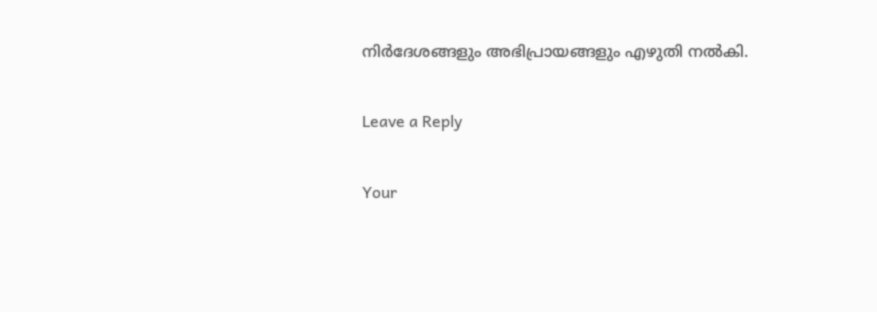നിർദേശങ്ങളും അഭിപ്രായങ്ങളും എഴുതി നൽകി.

Leave a Reply

Your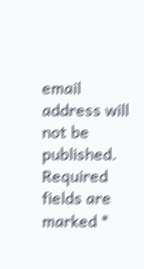email address will not be published. Required fields are marked *